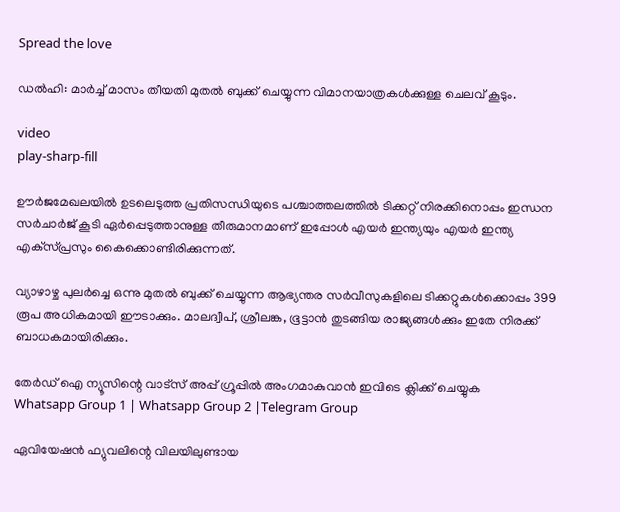Spread the love

ഡല്‍ഹി: മാര്‍ച്ച്‌ മാസം തീയതി മുതല്‍ ബുക്ക് ചെയ്യുന്ന വിമാനയാത്രകള്‍ക്കുള്ള ചെലവ് കൂടും.

video
play-sharp-fill

ഊര്‍ജമേഖലയില്‍ ഉടലെടുത്ത പ്രതിസന്ധിയുടെ പശ്ചാത്തലത്തില്‍ ടിക്കറ്റ് നിരക്കിനൊപ്പം ഇന്ധന സര്‍ചാര്‍ജ് കൂടി ഏര്‍പ്പെടുത്താനുള്ള തീരുമാനമാണ് ഇപ്പോള്‍ എയര്‍ ഇന്ത്യയും എയര്‍ ഇന്ത്യ എക്‌സ്പ്രസും കൈക്കൊണ്ടിരിക്കുന്നത്.

വ്യാഴാഴ്ച പുലര്‍ച്ചെ ഒന്നു മുതല്‍ ബുക്ക് ചെയ്യുന്ന ആഭ്യന്തര സര്‍വീസുകളിലെ ടിക്കറ്റുകള്‍ക്കൊപ്പം 399 രൂപ അധികമായി ഈടാക്കും. മാലദ്വീപ്, ശ്രീലങ്ക, ഭൂട്ടാന്‍ തുടങ്ങിയ രാജ്യങ്ങള്‍ക്കും ഇതേ നിരക്ക് ബാധകമായിരിക്കും.

തേർഡ് ഐ ന്യൂസിന്റെ വാട്സ് അപ്പ് ഗ്രൂപ്പിൽ അംഗമാകുവാൻ ഇവിടെ ക്ലിക്ക് ചെയ്യുക
Whatsapp Group 1 | Whatsapp Group 2 |Telegram Group

ഏവിയേഷന്‍ ഫ്യുവലിന്റെ വിലയിലുണ്ടായ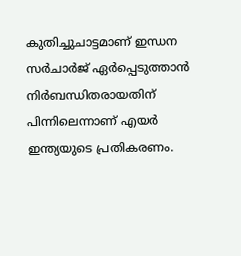കുതിച്ചുചാട്ടമാണ് ഇന്ധന സര്‍ചാര്‍ജ് ഏര്‍പ്പെടുത്താന്‍ നിര്‍ബന്ധിതരായതിന് പിന്നിലെന്നാണ് എയര്‍ ഇന്ത്യയുടെ പ്രതികരണം.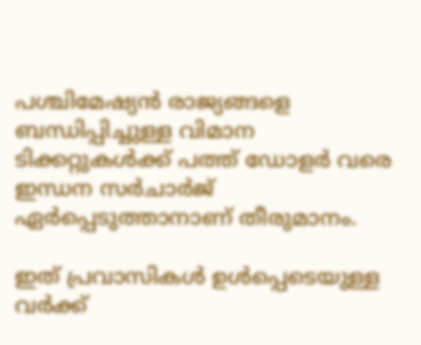പശ്ചിമേഷ്യന്‍ രാജ്യങ്ങളെ ബന്ധിപ്പിച്ചുള്ള വിമാന ടിക്കറ്റുകള്‍ക്ക് പത്ത് ഡോളര്‍ വരെ ഇന്ധന സര്‍ചാര്‍ജ് ഏര്‍പ്പെടുത്താനാണ് തീരുമാനം.

ഇത് പ്രവാസികള്‍ ഉള്‍പ്പെടെയുള്ള വര്‍ക്ക്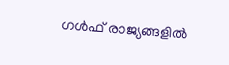ഗള്‍ഫ് രാജ്യങ്ങളില്‍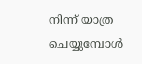നിന്ന് യാത്ര ചെയ്യുമ്പോള്‍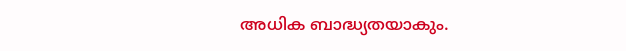അധിക ബാദ്ധ്യതയാകും.